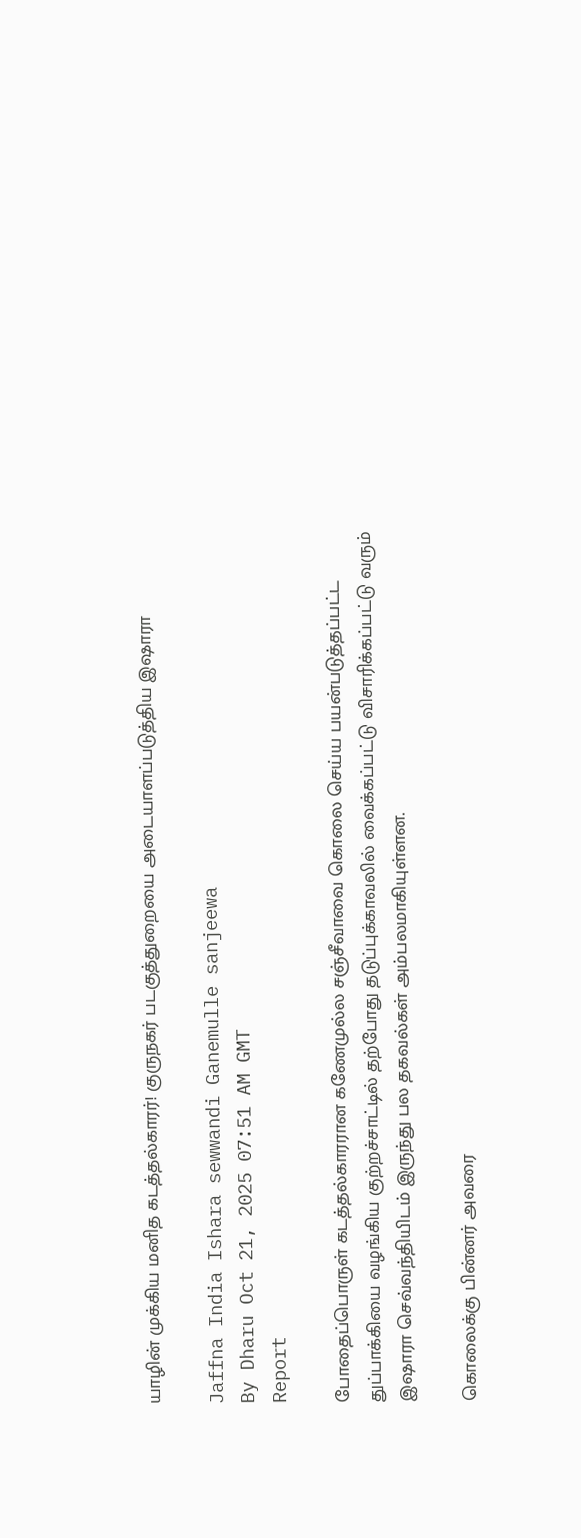யாழின் முக்கிய மனித கடத்தல்காரர்! குருநகர் படகுத்துறையை அடையாளப்படுத்திய இஷாரா

Jaffna India Ishara sewwandi Ganemulle sanjeewa
By Dharu Oct 21, 2025 07:51 AM GMT
Report

போதைப்பொருள் கடத்தல்காரரான கணேமுல்ல சஞ்சீவாவை கொலை செய்ய பயன்படுத்தப்பட்ட துப்பாக்கியை வழங்கிய குற்றச்சாட்டில் தற்போது தடுப்புக்காவலில் வைக்கப்பட்டு விசாரிக்கப்பட்டு வரும் இஷாரா செவ்வந்தியிடம் இருந்து பல தகவல்கள் அம்பலமாகியுள்ளன.

கொலைக்கு பின்னர் அவரை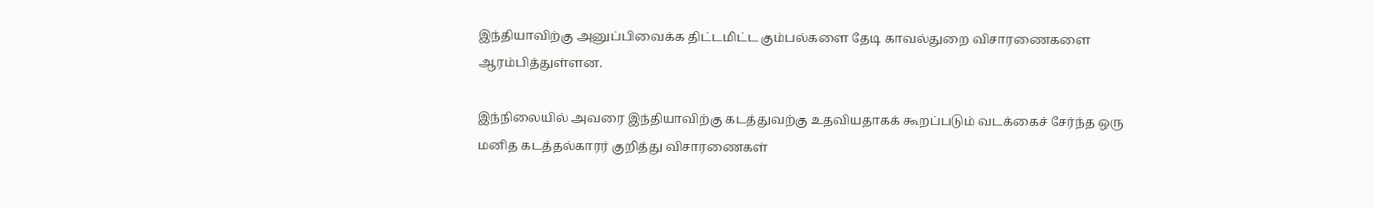இந்தியாவிற்கு அனுப்பிவைக்க திட்டமிட்ட கும்பல்களை தேடி காவல்துறை விசாரணைகளை ஆரம்பித்துள்ளன.

இந்நிலையில் அவரை இந்தியாவிற்கு கடத்துவற்கு உதவியதாகக் கூறப்படும் வடக்கைச் சேர்ந்த ஒரு மனித கடத்தல்காரர் குறித்து விசாரணைகள்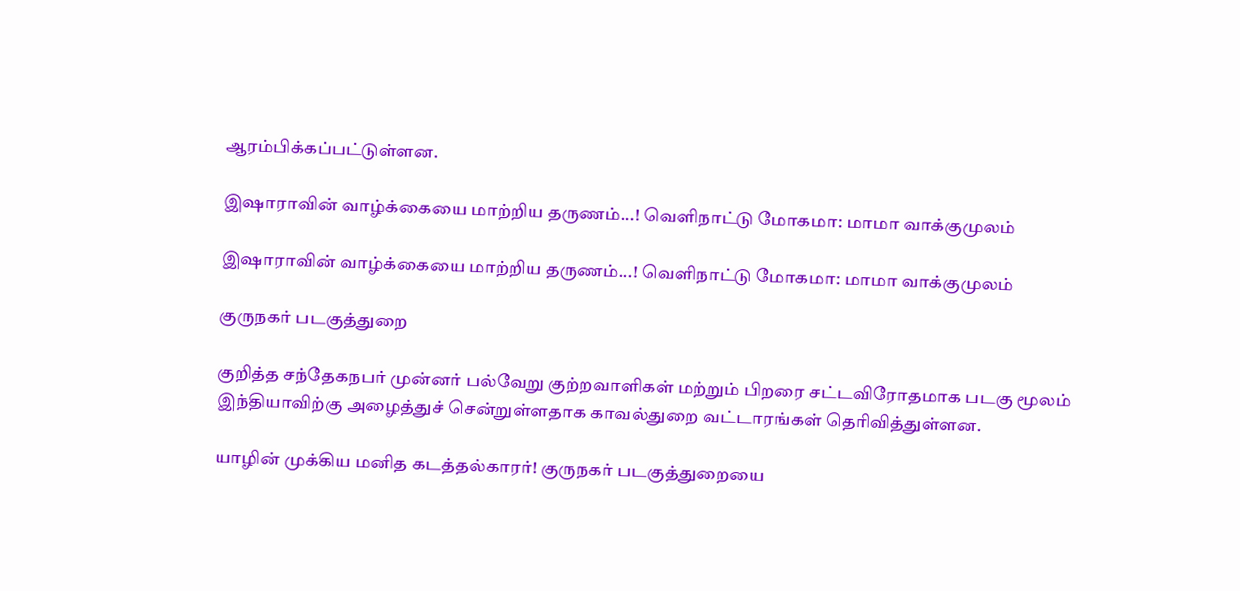ஆரம்பிக்கப்பட்டுள்ளன.

இஷாராவின் வாழ்க்கையை மாற்றிய தருணம்...! வெளிநாட்டு மோகமா: மாமா வாக்குமுலம்

இஷாராவின் வாழ்க்கையை மாற்றிய தருணம்...! வெளிநாட்டு மோகமா: மாமா வாக்குமுலம்

குருநகர் படகுத்துறை

குறித்த சந்தேகநபர் முன்னர் பல்வேறு குற்றவாளிகள் மற்றும் பிறரை சட்டவிரோதமாக படகு மூலம் இந்தியாவிற்கு அழைத்துச் சென்றுள்ளதாக காவல்துறை வட்டாரங்கள் தெரிவித்துள்ளன.

யாழின் முக்கிய மனித கடத்தல்காரர்! குருநகர் படகுத்துறையை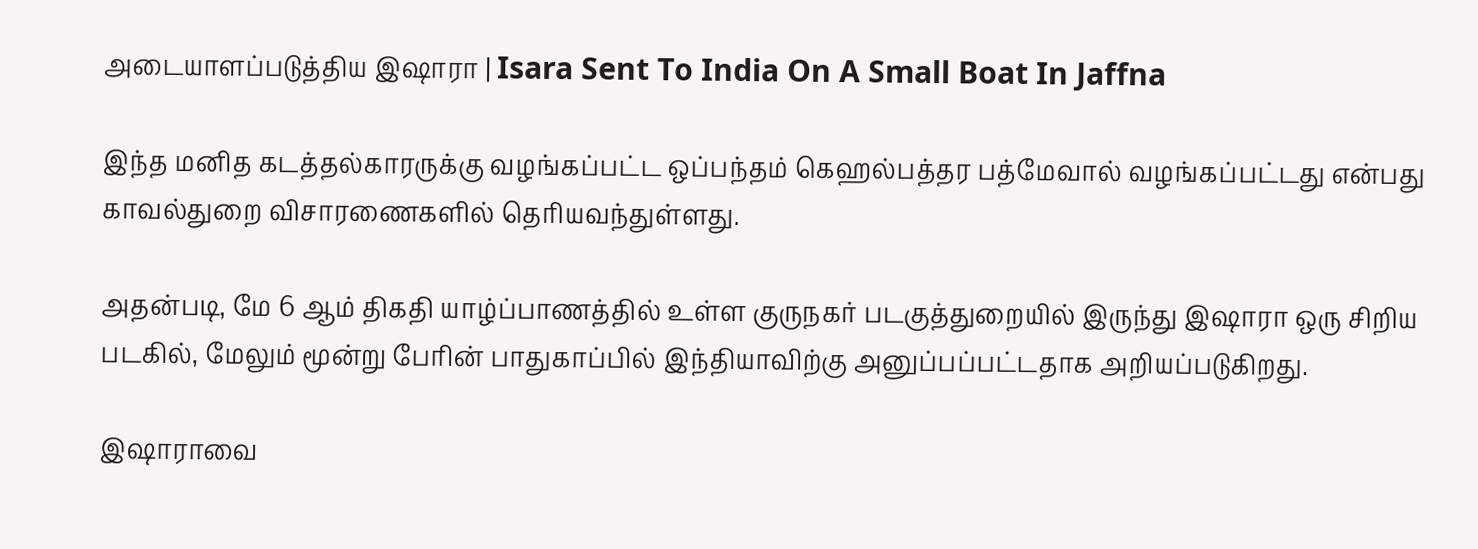அடையாளப்படுத்திய இஷாரா | Isara Sent To India On A Small Boat In Jaffna

இந்த மனித கடத்தல்காரருக்கு வழங்கப்பட்ட ஒப்பந்தம் கெஹல்பத்தர பத்மேவால் வழங்கப்பட்டது என்பது காவல்துறை விசாரணைகளில் தெரியவந்துள்ளது.

அதன்படி, மே 6 ஆம் திகதி யாழ்ப்பாணத்தில் உள்ள குருநகர் படகுத்துறையில் இருந்து இஷாரா ஒரு சிறிய படகில், மேலும் மூன்று பேரின் பாதுகாப்பில் இந்தியாவிற்கு அனுப்பப்பட்டதாக அறியப்படுகிறது.

இஷாராவை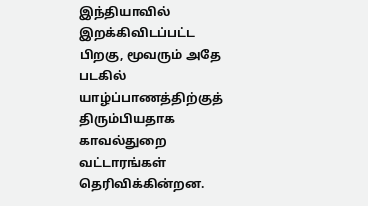இந்தியாவில் இறக்கிவிடப்பட்ட பிறகு, மூவரும் அதே படகில் யாழ்ப்பாணத்திற்குத் திரும்பியதாக காவல்துறை வட்டாரங்கள் தெரிவிக்கின்றன.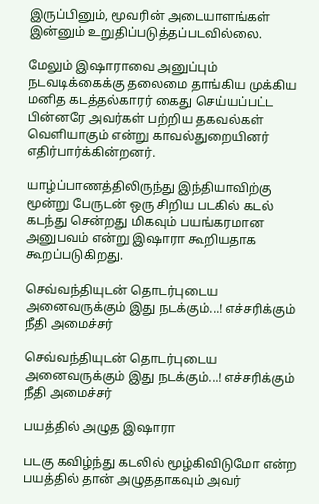இருப்பினும், மூவரின் அடையாளங்கள் இன்னும் உறுதிப்படுத்தப்படவில்லை.

மேலும் இஷாராவை அனுப்பும் நடவடிக்கைக்கு தலைமை தாங்கிய முக்கிய மனித கடத்தல்காரர் கைது செய்யப்பட்ட பின்னரே அவர்கள் பற்றிய தகவல்கள் வெளியாகும் என்று காவல்துறையினர் எதிர்பார்க்கின்றனர்.

யாழ்ப்பாணத்திலிருந்து இந்தியாவிற்கு மூன்று பேருடன் ஒரு சிறிய படகில் கடல் கடந்து சென்றது மிகவும் பயங்கரமான அனுபவம் என்று இஷாரா கூறியதாக கூறப்படுகிறது.

செவ்வந்தியுடன் தொடர்புடைய அனைவருக்கும் இது நடக்கும்...! எச்சரிக்கும் நீதி அமைச்சர்

செவ்வந்தியுடன் தொடர்புடைய அனைவருக்கும் இது நடக்கும்...! எச்சரிக்கும் நீதி அமைச்சர்

பயத்தில் அழுத இஷாரா

படகு கவிழ்ந்து கடலில் மூழ்கிவிடுமோ என்ற பயத்தில் தான் அழுததாகவும் அவர்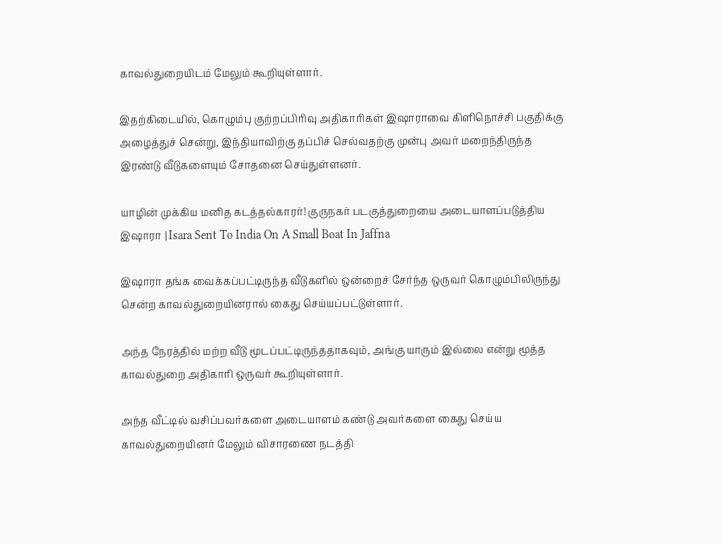காவல்துறையிடம் மேலும் கூறியுள்ளார்.

இதற்கிடையில், கொழும்பு குற்றப்பிரிவு அதிகாரிகள் இஷாராவை கிளிநொச்சி பகுதிக்கு அழைத்துச் சென்று, இந்தியாவிற்கு தப்பிச் செல்வதற்கு முன்பு அவர் மறைந்திருந்த இரண்டு வீடுகளையும் சோதனை செய்துள்ளனர்.

யாழின் முக்கிய மனித கடத்தல்காரர்! குருநகர் படகுத்துறையை அடையாளப்படுத்திய இஷாரா | Isara Sent To India On A Small Boat In Jaffna

இஷாரா தங்க வைக்கப்பட்டிருந்த வீடுகளில் ஒன்றைச் சேர்ந்த ஒருவர் கொழும்பிலிருந்து சென்ற காவல்துறையினரால் கைது செய்யப்பட்டுள்ளார்.

அந்த நேரத்தில் மற்ற வீடு மூடப்பட்டிருந்ததாகவும், அங்கு யாரும் இல்லை என்று மூத்த காவல்துறை அதிகாரி ஒருவர் கூறியுள்ளார்.

அந்த வீட்டில் வசிப்பவர்களை அடையாளம் கண்டு அவர்களை கைது செய்ய காவல்துறையினர் மேலும் விசாரணை நடத்தி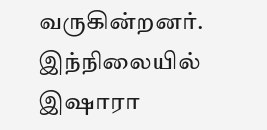வருகின்றனர். இந்நிலையில் இஷாரா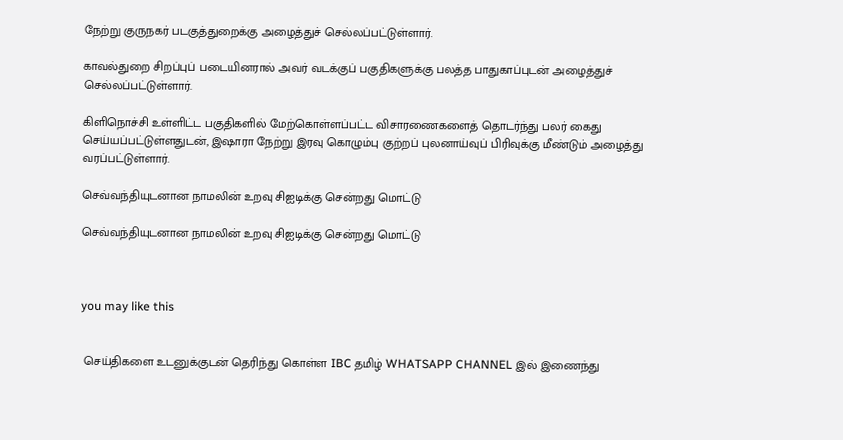நேற்று குருநகர் படகுத்துறைக்கு அழைத்துச் செல்லப்பட்டுள்ளார்.

காவல்துறை சிறப்புப் படையினரால் அவர் வடக்குப் பகுதிகளுக்கு பலத்த பாதுகாப்புடன் அழைத்துச் செல்லப்பட்டுள்ளார்.

கிளிநொச்சி உள்ளிட்ட பகுதிகளில் மேற்கொள்ளப்பட்ட விசாரணைகளைத் தொடர்ந்து பலர் கைது செய்யப்பட்டுள்ளதுடன், இஷாரா நேற்று இரவு கொழும்பு குற்றப் புலனாய்வுப் பிரிவுக்கு மீண்டும் அழைத்து வரப்பட்டுள்ளார்.

செவ்வந்தியுடனான நாமலின் உறவு சிஐடிக்கு சென்றது மொட்டு

செவ்வந்தியுடனான நாமலின் உறவு சிஐடிக்கு சென்றது மொட்டு



you may like this


 செய்திகளை உடனுக்குடன் தெரிந்து கொள்ள IBC தமிழ் WHATSAPP CHANNEL இல் இணைந்து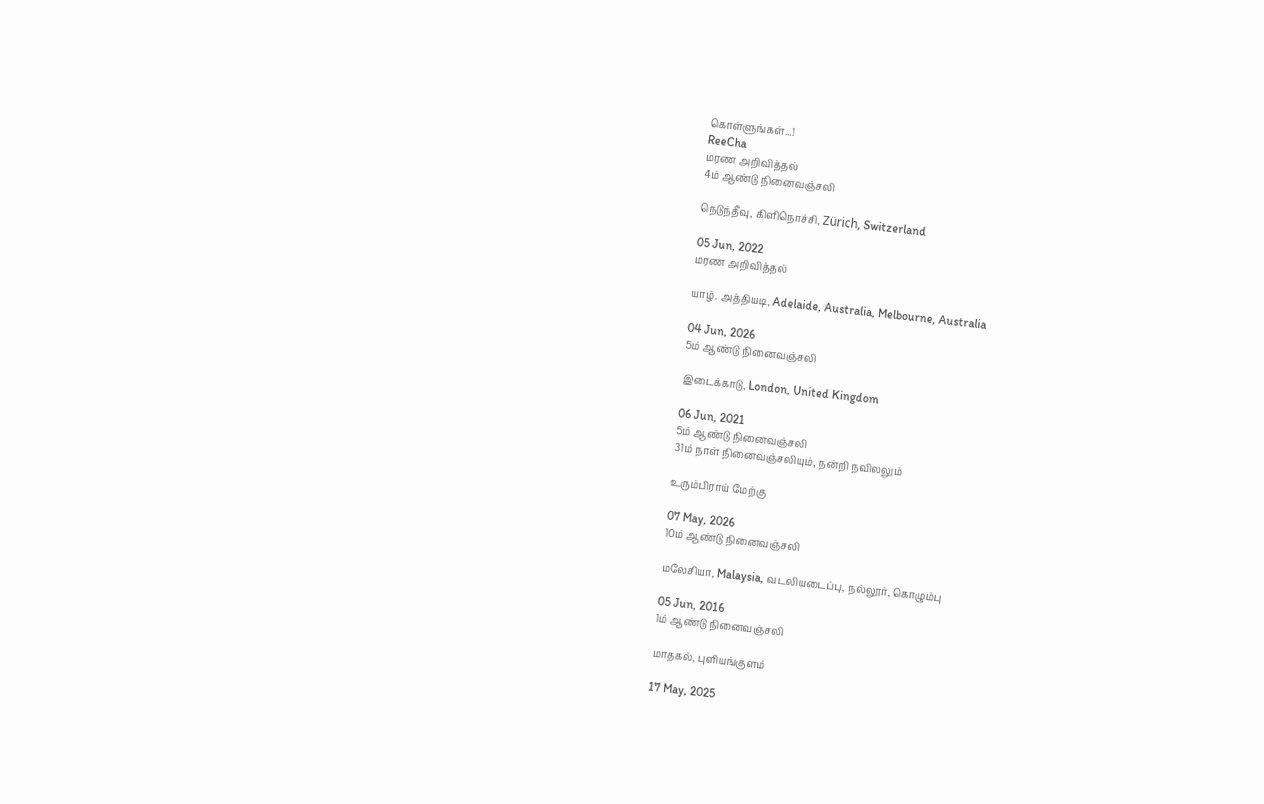கொள்ளுங்கள்...!
ReeCha
மரண அறிவித்தல்
4ம் ஆண்டு நினைவஞ்சலி

நெடுந்தீவு, கிளிநொச்சி, Zürich, Switzerland

05 Jun, 2022
மரண அறிவித்தல்

யாழ். அத்தியடி, Adelaide, Australia, Melbourne, Australia

04 Jun, 2026
5ம் ஆண்டு நினைவஞ்சலி

இடைக்காடு, London, United Kingdom

06 Jun, 2021
5ம் ஆண்டு நினைவஞ்சலி
31ம் நாள் நினைவஞ்சலியும், நன்றி நவிலலும்

உரும்பிராய் மேற்கு

07 May, 2026
10ம் ஆண்டு நினைவஞ்சலி

மலேசியா, Malaysia, வடலியடைப்பு, நல்லூர், கொழும்பு

05 Jun, 2016
1ம் ஆண்டு நினைவஞ்சலி

மாதகல், புளியங்குளம்

17 May, 2025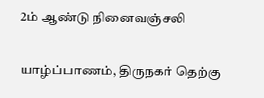2ம் ஆண்டு நினைவஞ்சலி

யாழ்ப்பாணம், திருநகர் தெற்கு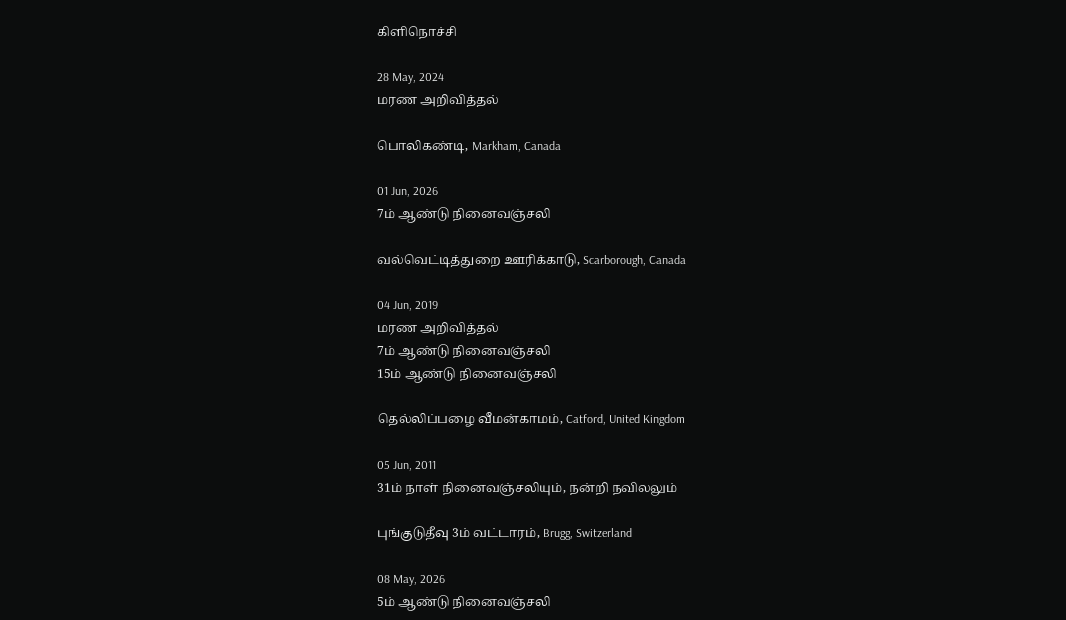கிளிநொச்சி

28 May, 2024
மரண அறிவித்தல்

பொலிகண்டி, Markham, Canada

01 Jun, 2026
7ம் ஆண்டு நினைவஞ்சலி

வல்வெட்டித்துறை ஊரிக்காடு, Scarborough, Canada

04 Jun, 2019
மரண அறிவித்தல்
7ம் ஆண்டு நினைவஞ்சலி
15ம் ஆண்டு நினைவஞ்சலி

தெல்லிப்பழை வீமன்காமம், Catford, United Kingdom

05 Jun, 2011
31ம் நாள் நினைவஞ்சலியும், நன்றி நவிலலும்

புங்குடுதீவு 3ம் வட்டாரம், Brugg, Switzerland

08 May, 2026
5ம் ஆண்டு நினைவஞ்சலி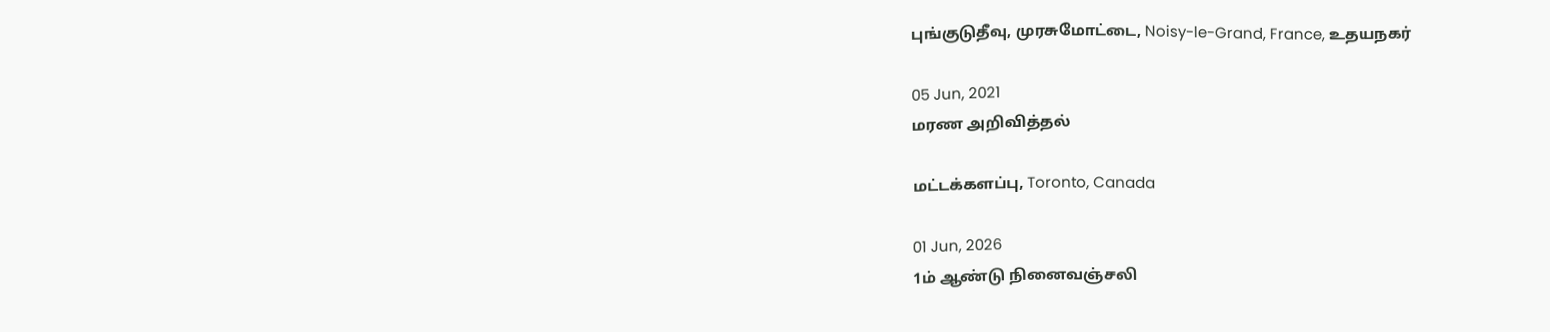புங்குடுதீவு, முரசுமோட்டை, Noisy-le-Grand, France, உதயநகர்

05 Jun, 2021
மரண அறிவித்தல்

மட்டக்களப்பு, Toronto, Canada

01 Jun, 2026
1ம் ஆண்டு நினைவஞ்சலி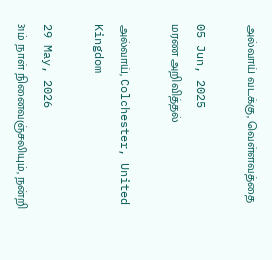அல்வாய் வடக்கு, வெள்ளவத்தை

05 Jun, 2025
மரண அறிவித்தல்

அல்வாய், Colchester, United Kingdom

29 May, 2026
31ம் நாள் நினைவஞ்சலியும், நன்றி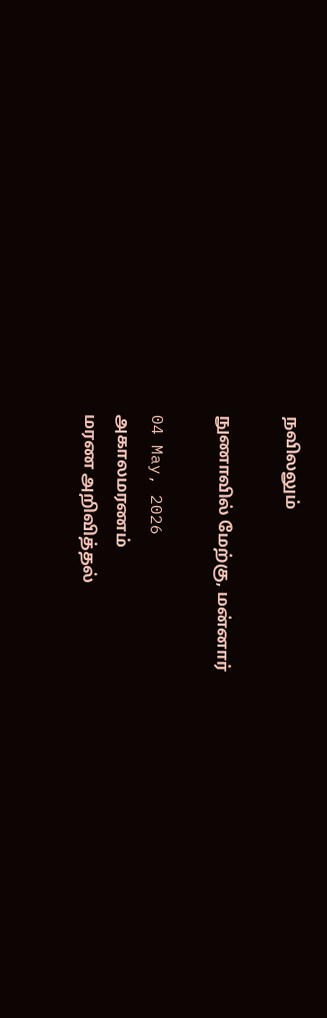நவிலலும்

நுணாவில் மேற்கு, மன்னார்

04 May, 2026
அகாலமரணம்
மரண அறிவித்தல்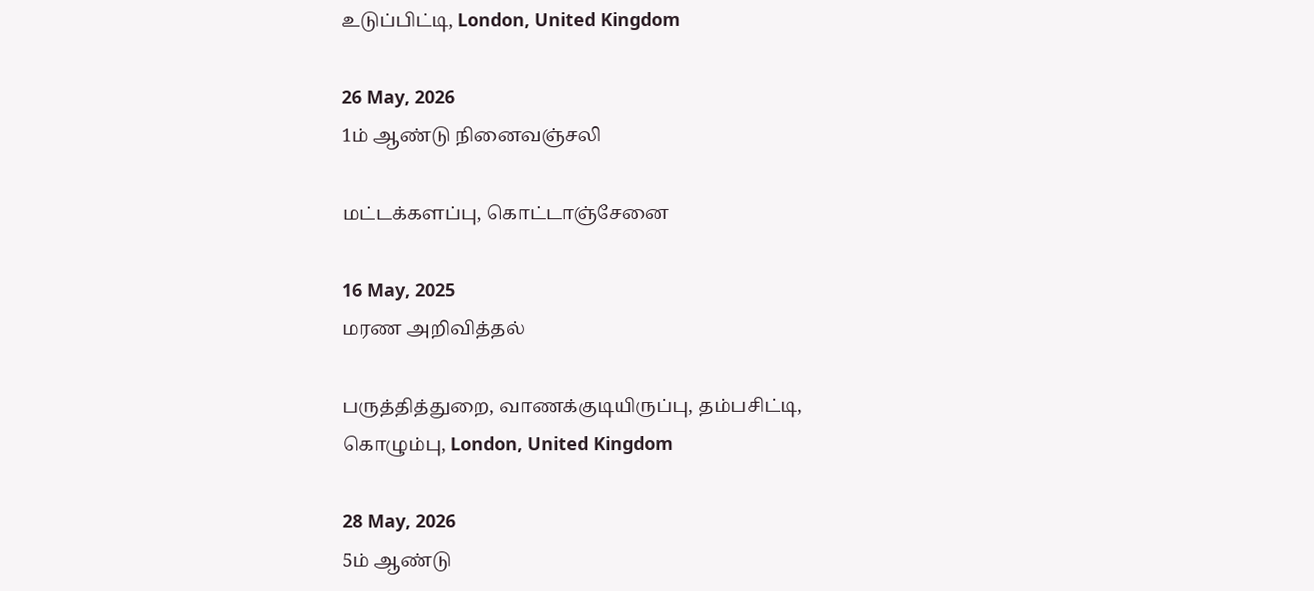உடுப்பிட்டி, London, United Kingdom

26 May, 2026
1ம் ஆண்டு நினைவஞ்சலி

மட்டக்களப்பு, கொட்டாஞ்சேனை

16 May, 2025
மரண அறிவித்தல்

பருத்தித்துறை, வாணக்குடியிருப்பு, தம்பசிட்டி, கொழும்பு, London, United Kingdom

28 May, 2026
5ம் ஆண்டு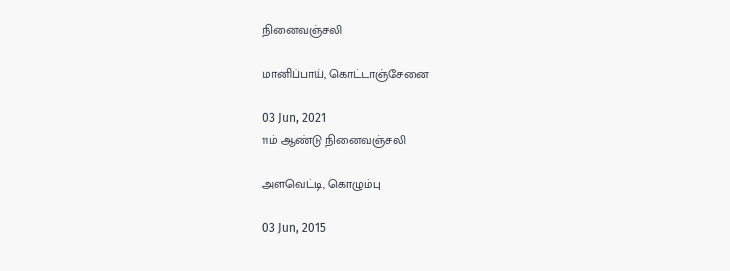நினைவஞ்சலி

மானிப்பாய், கொட்டாஞ்சேனை

03 Jun, 2021
11ம் ஆண்டு நினைவஞ்சலி

அளவெட்டி, கொழும்பு

03 Jun, 2015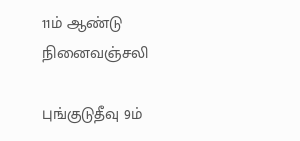11ம் ஆண்டு நினைவஞ்சலி

புங்குடுதீவு 9ம்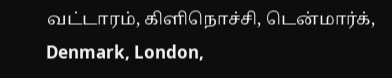வட்டாரம், கிளிநொச்சி, டென்மார்க், Denmark, London,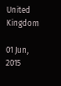United Kingdom

01 Jun, 2015